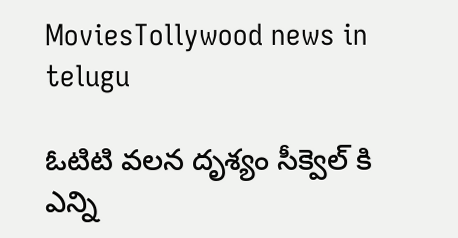MoviesTollywood news in telugu

ఓటిటి వలన దృశ్యం సీక్వెల్ కి ఎన్ని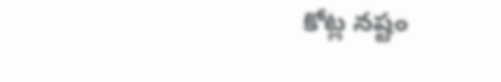కోట్ల నష్టం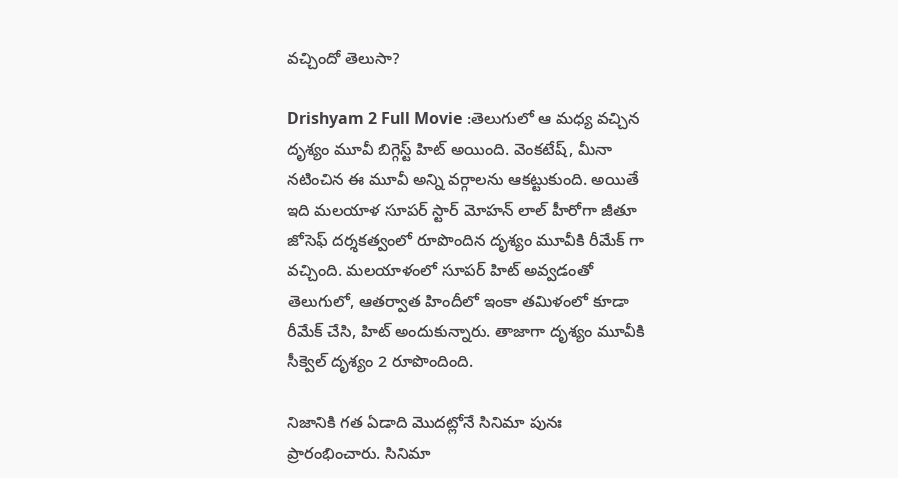వచ్చిందో తెలుసా?

Drishyam 2 Full Movie :తెలుగులో ఆ మధ్య వచ్చిన దృశ్యం మూవీ బిగ్గెస్ట్ హిట్ అయింది. వెంకటేష్, మీనా నటించిన ఈ మూవీ అన్ని వర్గాలను ఆకట్టుకుంది. అయితే ఇది మలయాళ సూపర్‌ స్టార్‌ మోహన్‌ లాల్‌ హీరోగా జీతూ జోసెఫ్‌ దర్శకత్వంలో రూపొందిన దృశ్యం మూవీకి రీమేక్ గా వచ్చింది. మలయాళంలో సూపర్‌ హిట్‌ అవ్వడంతో తెలుగులో, ఆతర్వాత హిందీలో ఇంకా తమిళంలో కూడా రీమేక్‌ చేసి, హిట్ అందుకున్నారు. తాజాగా దృశ్యం మూవీకి సీక్వెల్ దృశ్యం 2 రూపొందింది.

నిజానికి గత ఏడాది మొదట్లోనే సినిమా పునః ప్రారంభించారు. సినిమా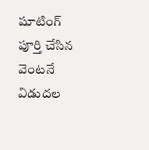షూటింగ్‌ పూర్తి చేసిన వెంటనే విడుదల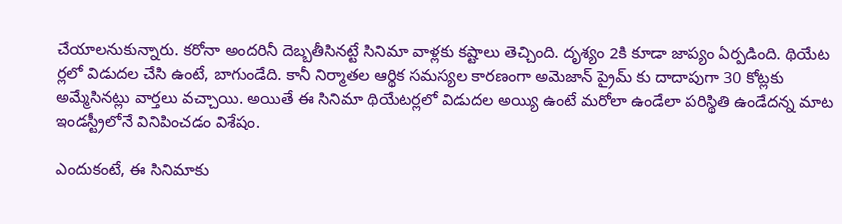చేయాలనుకున్నారు. కరోనా అందరినీ దెబ్బతీసినట్టే సినిమా వాళ్లకు కష్టాలు తెచ్చింది. దృశ్యం 2కి కూడా జాప్యం ఏర్పడింది. థియేట ర్లలో విడుదల చేసి ఉంటే, బాగుండేది. కానీ నిర్మాతల ఆర్థిక సమస్యల కారణంగా అమెజాన్‌ ప్రైమ్‌ కు దాదాపుగా 30 కోట్లకు అమ్మేసినట్లు వార్తలు వచ్చాయి. అయితే ఈ సినిమా థియేటర్లలో విడుదల అయ్యి ఉంటే మరోలా ఉండేలా పరిస్థితి ఉండేదన్న మాట ఇండస్ట్రీలోనే వినిపించడం విశేషం.

ఎందుకంటే, ఈ సినిమాకు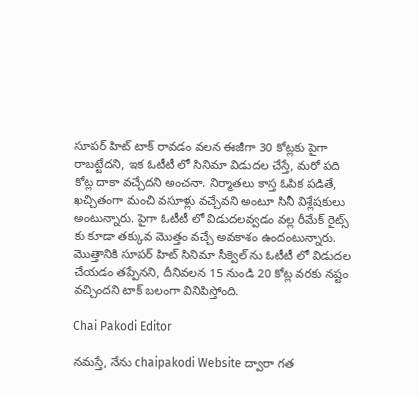సూపర్‌ హిట్‌ టాక్‌ రావడం వలన ఈజీగా 30 కోట్లకు పైగా రాబట్టేదని, ఇక ఓటీటీ లో సినిమా విడుదల చేస్తే, మరో పది కోట్ల దాకా వచ్చేదని అంచనా. నిర్మాతలు కాస్త ఓపిక పడితే, ఖచ్చితంగా మంచి వసూళ్లు వచ్చేవని అంటూ సినీ విశ్లేషకులు అంటున్నారు. పైగా ఓటీటీ లో విడుదలవ్వడం వల్ల రీమేక్ రైట్స్ కు కూడా తక్కువ మొత్తం వచ్చే అవకాశం ఉందంటున్నారు. మొత్తానికి సూపర్‌ హిట్‌ సినిమా సీక్వెల్‌ ను ఓటీటీ లో విడుదల చేయడం తప్పేనని, దీనివలన 15 నుండి 20 కోట్ల వరకు నష్టం వచ్చిందని టాక్ బలంగా వినిపిస్తోంది.

Chai Pakodi Editor

నమస్తే, నేను chaipakodi Website ద్వారా గత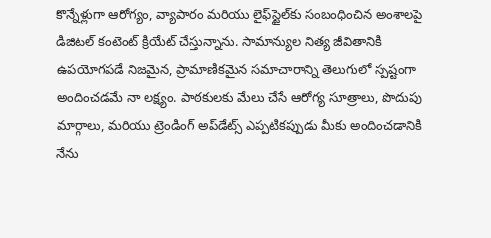కొన్నేళ్లుగా ఆరోగ్యం, వ్యాపారం మరియు లైఫ్‌స్టైల్‌కు సంబంధించిన అంశాలపై డిజిటల్ కంటెంట్ క్రియేట్ చేస్తున్నాను. సామాన్యుల నిత్య జీవితానికి ఉపయోగపడే నిజమైన, ప్రామాణికమైన సమాచారాన్ని తెలుగులో స్పష్టంగా అందించడమే నా లక్ష్యం. పాఠకులకు మేలు చేసే ఆరోగ్య సూత్రాలు, పొదుపు మార్గాలు, మరియు ట్రెండింగ్ అప్‌డేట్స్ ఎప్పటికప్పుడు మీకు అందించడానికి నేను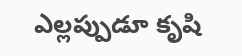ఎల్లప్పుడూ కృషి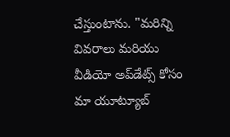చేస్తుంటాను. "మరిన్ని వివరాలు మరియు వీడియో అప్‌డేట్స్ కోసం మా యూట్యూబ్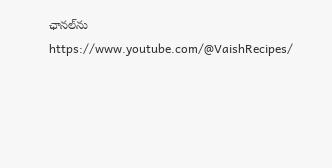ఛానల్‌ను https://www.youtube.com/@VaishRecipes/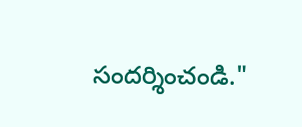సందర్శించండి."